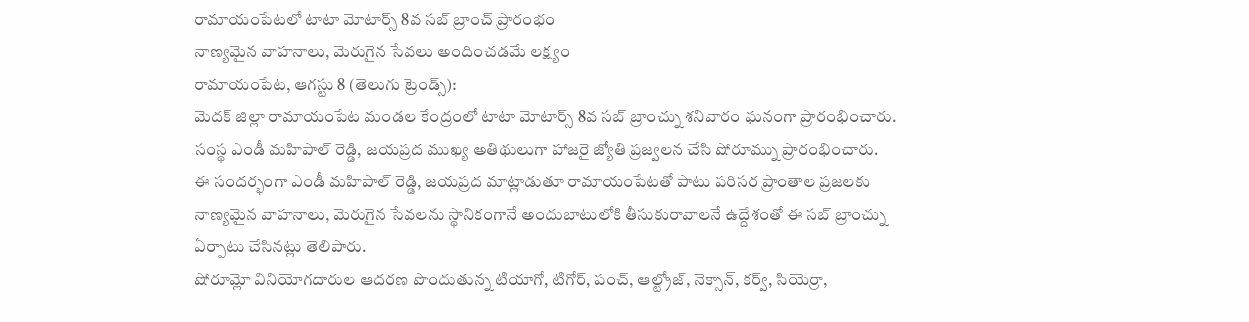రామాయంపేటలో టాటా మోటార్స్ 8వ సబ్ బ్రాంచ్ ప్రారంభం
నాణ్యమైన వాహనాలు, మెరుగైన సేవలు అందించడమే లక్ష్యం
రామాయంపేట, ఆగస్టు 8 (తెలుగు ట్రెండ్స్):
మెదక్ జిల్లా రామాయంపేట మండల కేంద్రంలో టాటా మోటార్స్ 8వ సబ్ బ్రాంచ్ను శనివారం ఘనంగా ప్రారంభించారు. సంస్థ ఎండీ మహిపాల్ రెడ్డి, జయప్రద ముఖ్య అతిథులుగా హాజరై జ్యోతి ప్రజ్వలన చేసి షోరూమ్ను ప్రారంభించారు.
ఈ సందర్భంగా ఎండీ మహిపాల్ రెడ్డి, జయప్రద మాట్లాడుతూ రామాయంపేటతో పాటు పరిసర ప్రాంతాల ప్రజలకు నాణ్యమైన వాహనాలు, మెరుగైన సేవలను స్థానికంగానే అందుబాటులోకి తీసుకురావాలనే ఉద్దేశంతో ఈ సబ్ బ్రాంచ్ను ఏర్పాటు చేసినట్లు తెలిపారు.
షోరూమ్లో వినియోగదారుల ఆదరణ పొందుతున్న టియాగో, టిగోర్, పంచ్, ఆల్ట్రోజ్, నెక్సాన్, కర్వ్, సియెర్రా,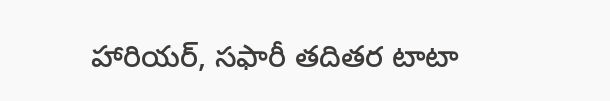హారియర్, సఫారీ తదితర టాటా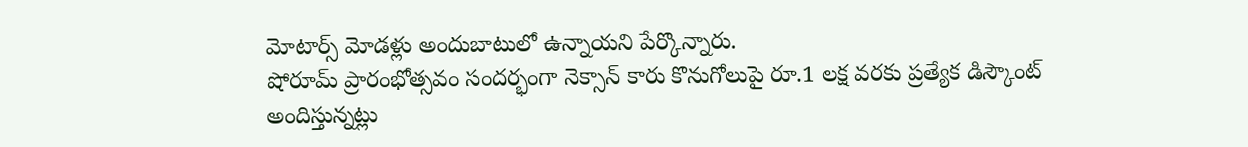మోటార్స్ మోడళ్లు అందుబాటులో ఉన్నాయని పేర్కొన్నారు.
షోరూమ్ ప్రారంభోత్సవం సందర్భంగా నెక్సాన్ కారు కొనుగోలుపై రూ.1 లక్ష వరకు ప్రత్యేక డిస్కౌంట్ అందిస్తున్నట్లు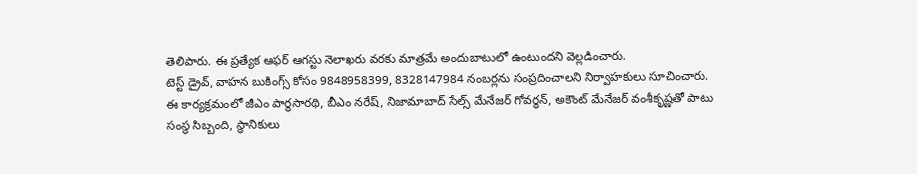తెలిపారు. ఈ ప్రత్యేక ఆఫర్ ఆగస్టు నెలాఖరు వరకు మాత్రమే అందుబాటులో ఉంటుందని వెల్లడించారు.
టెస్ట్ డ్రైవ్, వాహన బుకింగ్స్ కోసం 9848958399, 8328147984 నంబర్లను సంప్రదించాలని నిర్వాహకులు సూచించారు.
ఈ కార్యక్రమంలో జీఎం పార్థసారథి, బీఎం నరేష్, నిజామాబాద్ సేల్స్ మేనేజర్ గోవర్ధన్, అకౌంట్ మేనేజర్ వంశీకృష్ణతో పాటు సంస్థ సిబ్బంది, స్థానికులు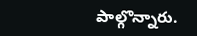పాల్గొన్నారు.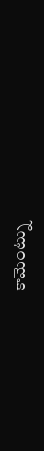కామెంట్ను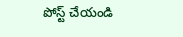పోస్ట్ చేయండి